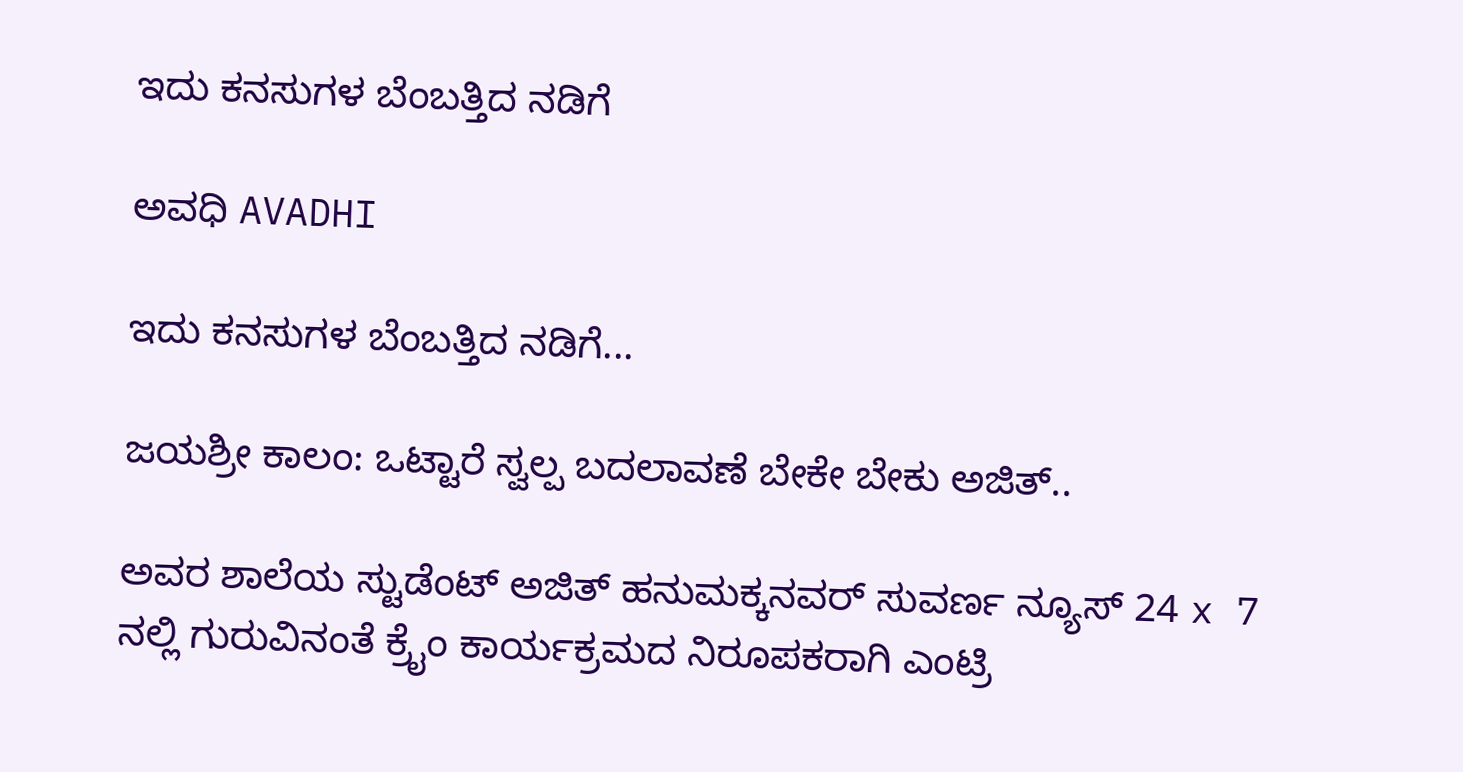ಇದು ಕನಸುಗಳ ಬೆಂಬತ್ತಿದ ನಡಿಗೆ‍

ಅವಧಿ AVADHI

ಇದು ಕನಸುಗಳ ಬೆಂಬತ್ತಿದ ನಡಿಗೆ...

ಜಯಶ್ರೀ ಕಾಲಂ: ಒಟ್ಟಾರೆ ಸ್ವಲ್ಪ ಬದಲಾವಣೆ ಬೇಕೇ ಬೇಕು ಅಜಿತ್..

ಅವರ ಶಾಲೆಯ ಸ್ಟುಡೆಂಟ್ ಅಜಿತ್ ಹನುಮಕ್ಕನವರ್ ಸುವರ್ಣ ನ್ಯೂಸ್ 24 x 7 ನಲ್ಲಿ ಗುರುವಿನಂತೆ ಕ್ರೈಂ ಕಾರ್ಯಕ್ರಮದ ನಿರೂಪಕರಾಗಿ ಎಂಟ್ರಿ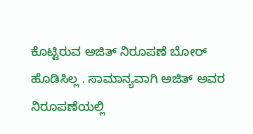ಕೊಟ್ಟಿರುವ ಅಜಿತ್ ನಿರೂಪಣೆ ಬೋರ್ ಹೊಡಿಸಿಲ್ಲ . ಸಾಮಾನ್ಯವಾಗಿ ಅಜಿತ್ ಅವರ ನಿರೂಪಣೆಯಲ್ಲಿ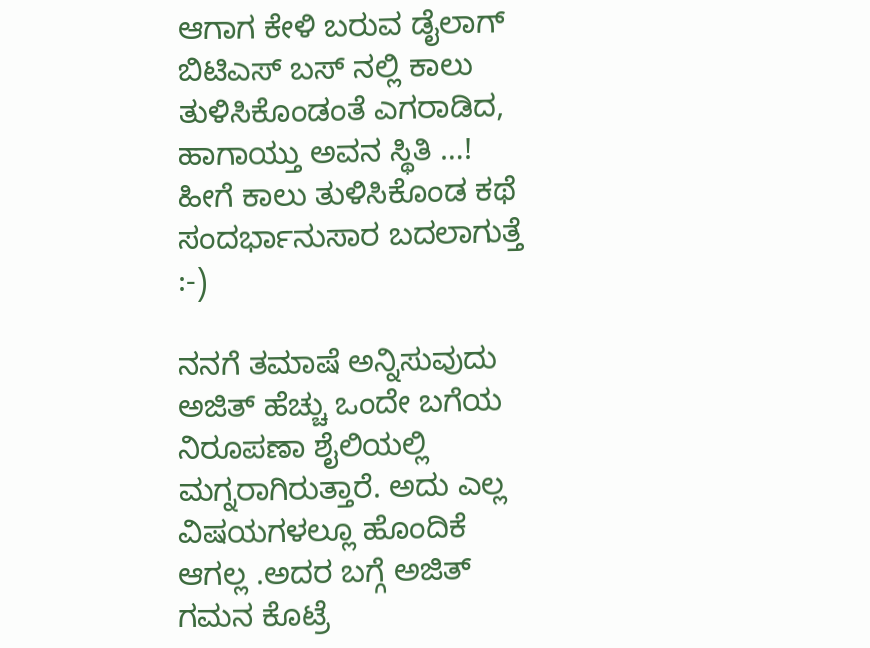ಆಗಾಗ ಕೇಳಿ ಬರುವ ಡೈಲಾಗ್ ಬಿಟಿಎಸ್ ಬಸ್ ನಲ್ಲಿ ಕಾಲು ತುಳಿಸಿಕೊಂಡಂತೆ ಎಗರಾಡಿದ, ಹಾಗಾಯ್ತು ಅವನ ಸ್ಥಿತಿ …! ಹೀಗೆ ಕಾಲು ತುಳಿಸಿಕೊಂಡ ಕಥೆ ಸಂದರ್ಭಾನುಸಾರ ಬದಲಾಗುತ್ತೆ :-)

ನನಗೆ ತಮಾಷೆ ಅನ್ನಿಸುವುದು ಅಜಿತ್ ಹೆಚ್ಚು ಒಂದೇ ಬಗೆಯ ನಿರೂಪಣಾ ಶೈಲಿಯಲ್ಲಿ ಮಗ್ನರಾಗಿರುತ್ತಾರೆ. ಅದು ಎಲ್ಲ ವಿಷಯಗಳಲ್ಲೂ ಹೊಂದಿಕೆ ಆಗಲ್ಲ .ಅದರ ಬಗ್ಗೆ ಅಜಿತ್ ಗಮನ ಕೊಟ್ರೆ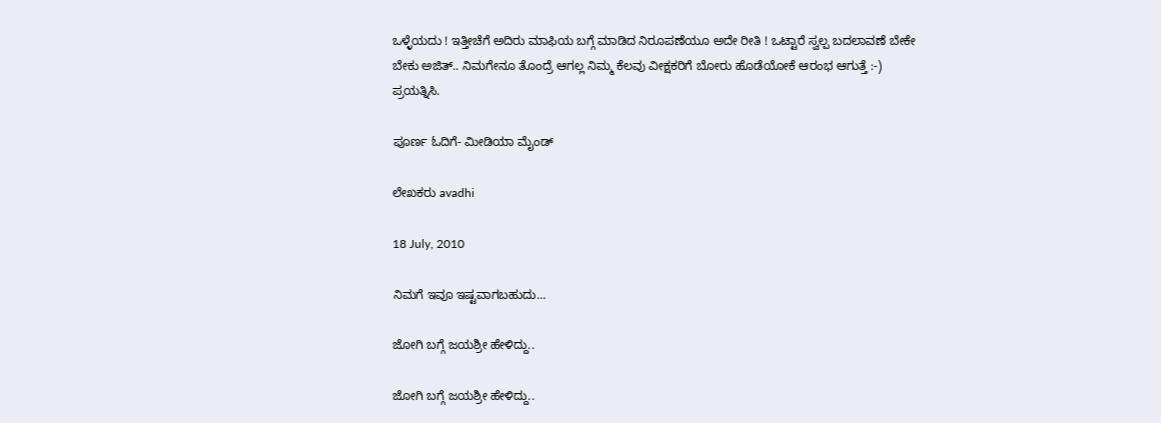ಒಳ್ಳೆಯದು ! ಇತ್ತೀಚೆಗೆ ಅದಿರು ಮಾಫಿಯ ಬಗ್ಗೆ ಮಾಡಿದ ನಿರೂಪಣೆಯೂ ಅದೇ ರೀತಿ ! ಒಟ್ಟಾರೆ ಸ್ವಲ್ಪ ಬದಲಾವಣೆ ಬೇಕೇ ಬೇಕು ಅಜಿತ್.. ನಿಮಗೇನೂ ತೊಂದ್ರೆ ಆಗಲ್ಲ ನಿಮ್ಮ ಕೆಲವು ವೀಕ್ಷಕರಿಗೆ ಬೋರು ಹೊಡೆಯೋಕೆ ಆರಂಭ ಆಗುತ್ತೆ :-) ಪ್ರಯತ್ನಿಸಿ.

ಪೂರ್ಣ ಓದಿಗೆ- ಮೀಡಿಯಾ ಮೈಂಡ್

ಲೇಖಕರು avadhi

18 July, 2010

ನಿಮಗೆ ಇವೂ ಇಷ್ಟವಾಗಬಹುದು…

ಜೋಗಿ ಬಗ್ಗೆ ಜಯಶ್ರೀ ಹೇಳಿದ್ದು..

ಜೋಗಿ ಬಗ್ಗೆ ಜಯಶ್ರೀ ಹೇಳಿದ್ದು..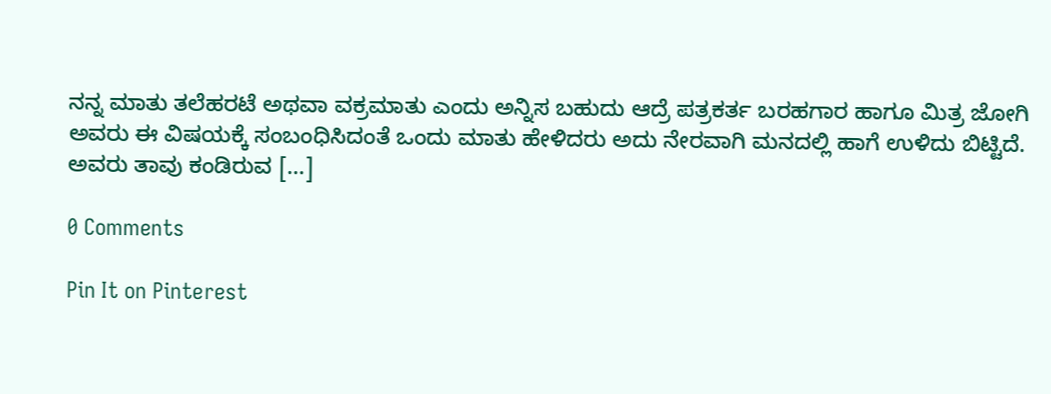ನನ್ನ ಮಾತು ತಲೆಹರಟೆ ಅಥವಾ ವಕ್ರಮಾತು ಎಂದು ಅನ್ನಿಸ ಬಹುದು ಆದ್ರೆ ಪತ್ರಕರ್ತ ಬರಹಗಾರ ಹಾಗೂ ಮಿತ್ರ ಜೋಗಿ ಅವರು ಈ ವಿಷಯಕ್ಕೆ ಸಂಬಂಧಿಸಿದಂತೆ ಒಂದು ಮಾತು ಹೇಳಿದರು ಅದು ನೇರವಾಗಿ ಮನದಲ್ಲಿ ಹಾಗೆ ಉಳಿದು ಬಿಟ್ಟಿದೆ. ಅವರು ತಾವು ಕಂಡಿರುವ […]

0 Comments

Pin It on Pinterest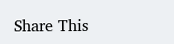Share This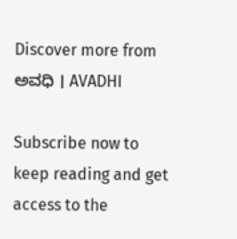Discover more from ಅವಧಿ । AVADHI

Subscribe now to keep reading and get access to the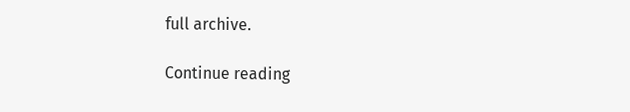full archive.

Continue reading